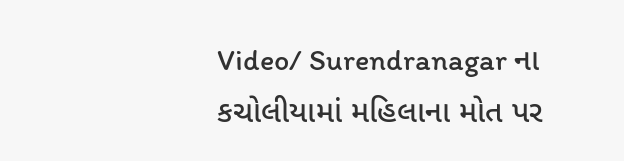Video/ Surendranagar ના કચોલીયામાં મહિલાના મોત પર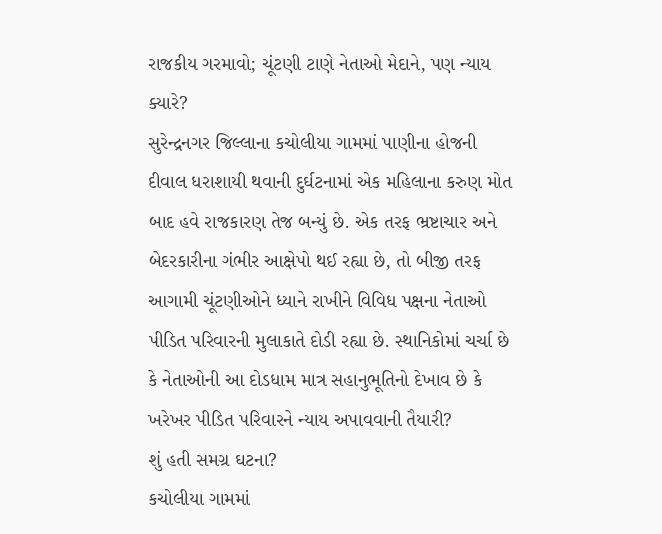રાજકીય ગરમાવો; ચૂંટણી ટાણે નેતાઓ મેદાને, પણ ન્યાય ક્યારે?
સુરેન્દ્રનગર જિલ્લાના કચોલીયા ગામમાં પાણીના હોજની દીવાલ ધરાશાયી થવાની દુર્ઘટનામાં એક મહિલાના કરુણ મોત બાદ હવે રાજકારણ તેજ બન્યું છે. એક તરફ ભ્રષ્ટાચાર અને બેદરકારીના ગંભીર આક્ષેપો થઈ રહ્યા છે, તો બીજી તરફ આગામી ચૂંટણીઓને ધ્યાને રાખીને વિવિધ પક્ષના નેતાઓ પીડિત પરિવારની મુલાકાતે દોડી રહ્યા છે. સ્થાનિકોમાં ચર્ચા છે કે નેતાઓની આ દોડધામ માત્ર સહાનુભૂતિનો દેખાવ છે કે ખરેખર પીડિત પરિવારને ન્યાય અપાવવાની તૈયારી?
શું હતી સમગ્ર ઘટના?
કચોલીયા ગામમાં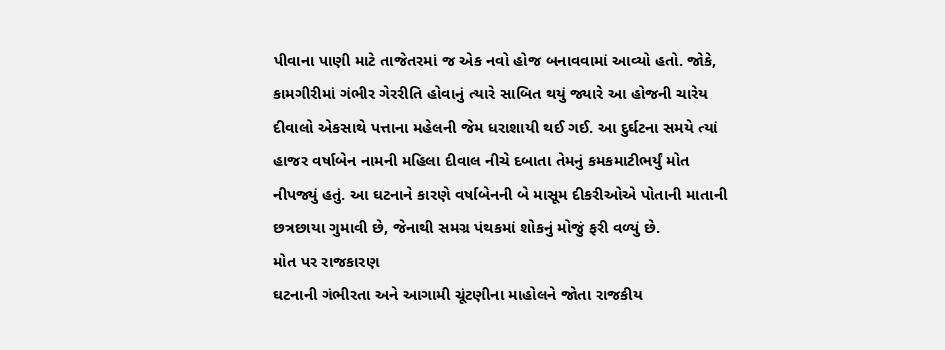પીવાના પાણી માટે તાજેતરમાં જ એક નવો હોજ બનાવવામાં આવ્યો હતો. જોકે, કામગીરીમાં ગંભીર ગેરરીતિ હોવાનું ત્યારે સાબિત થયું જ્યારે આ હોજની ચારેય દીવાલો એકસાથે પત્તાના મહેલની જેમ ધરાશાયી થઈ ગઈ. આ દુર્ઘટના સમયે ત્યાં હાજર વર્ષાબેન નામની મહિલા દીવાલ નીચે દબાતા તેમનું કમકમાટીભર્યું મોત નીપજ્યું હતું. આ ઘટનાને કારણે વર્ષાબેનની બે માસૂમ દીકરીઓએ પોતાની માતાની છત્રછાયા ગુમાવી છે, જેનાથી સમગ્ર પંથકમાં શોકનું મોજું ફરી વળ્યું છે.
મોત પર રાજકારણ
ઘટનાની ગંભીરતા અને આગામી ચૂંટણીના માહોલને જોતા રાજકીય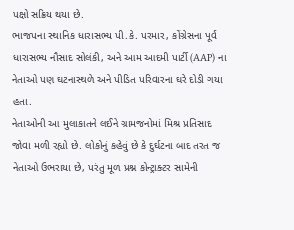પક્ષો સક્રિય થયા છે.
ભાજપના સ્થાનિક ધારાસભ્ય પી.કે. પરમાર, કોંગ્રેસના પૂર્વ ધારાસભ્ય નૌસાદ સોલંકી, અને આમ આદમી પાર્ટી (AAP) ના નેતાઓ પણ ઘટનાસ્થળે અને પીડિત પરિવારના ઘરે દોડી ગયા હતા.
નેતાઓની આ મુલાકાતને લઈને ગ્રામજનોમાં મિશ્ર પ્રતિસાદ જોવા મળી રહ્યો છે. લોકોનું કહેવું છે કે દુર્ઘટના બાદ તરત જ નેતાઓ ઉભરાયા છે, પરંતુ મૂળ પ્રશ્ન કોન્ટ્રાક્ટર સામેની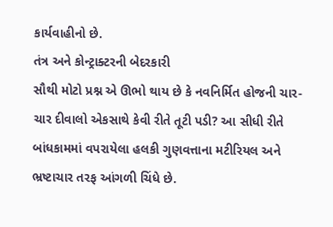કાર્યવાહીનો છે.
તંત્ર અને કોન્ટ્રાક્ટરની બેદરકારી
સૌથી મોટો પ્રશ્ન એ ઊભો થાય છે કે નવનિર્મિત હોજની ચાર-ચાર દીવાલો એકસાથે કેવી રીતે તૂટી પડી? આ સીધી રીતે બાંધકામમાં વપરાયેલા હલકી ગુણવત્તાના મટીરિયલ અને ભ્રષ્ટાચાર તરફ આંગળી ચિંધે છે.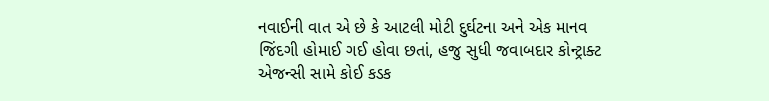નવાઈની વાત એ છે કે આટલી મોટી દુર્ઘટના અને એક માનવ જિંદગી હોમાઈ ગઈ હોવા છતાં, હજુ સુધી જવાબદાર કોન્ટ્રાક્ટ એજન્સી સામે કોઈ કડક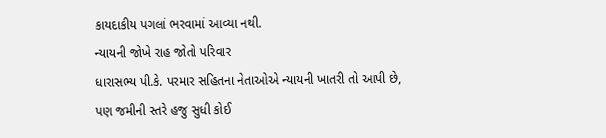કાયદાકીય પગલાં ભરવામાં આવ્યા નથી.
ન્યાયની જોખે રાહ જોતો પરિવાર
ધારાસભ્ય પી.કે. પરમાર સહિતના નેતાઓએ ન્યાયની ખાતરી તો આપી છે, પણ જમીની સ્તરે હજુ સુધી કોઈ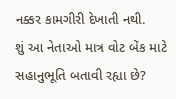નક્કર કામગીરી દેખાતી નથી.
શું આ નેતાઓ માત્ર વોટ બેંક માટે સહાનુભૂતિ બતાવી રહ્યા છે?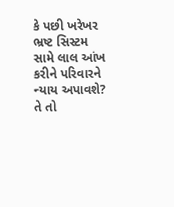કે પછી ખરેખર ભ્રષ્ટ સિસ્ટમ સામે લાલ આંખ કરીને પરિવારને ન્યાય અપાવશે? તે તો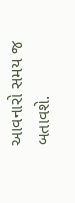આવનારો સમય જ બતાવશે.